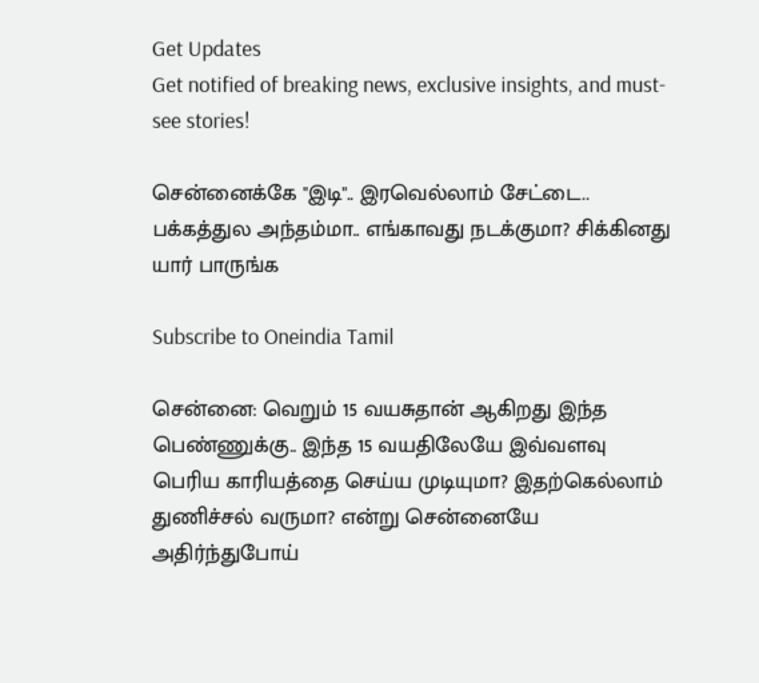Get Updates
Get notified of breaking news, exclusive insights, and must-see stories!

சென்னைக்கே "இடி".. இரவெல்லாம் சேட்டை.. பக்கத்துல அந்தம்மா.. எங்காவது நடக்குமா? சிக்கினது யார் பாருங்க

Subscribe to Oneindia Tamil

சென்னை: வெறும் 15 வயசுதான் ஆகிறது இந்த பெண்ணுக்கு.. இந்த 15 வயதிலேயே இவ்வளவு பெரிய காரியத்தை செய்ய முடியுமா? இதற்கெல்லாம் துணிச்சல் வருமா? என்று சென்னையே அதிர்ந்துபோய்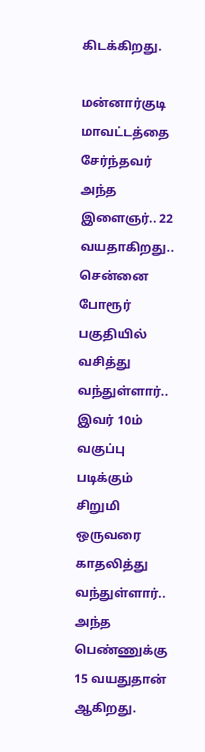கிடக்கிறது.

மன்னார்குடி மாவட்டத்தை சேர்ந்தவர் அந்த இளைஞர்.. 22 வயதாகிறது.. சென்னை போரூர் பகுதியில் வசித்து வந்துள்ளார்.. இவர் 10ம் வகுப்பு படிக்கும் சிறுமி ஒருவரை காதலித்து வந்துள்ளார்.. அந்த பெண்ணுக்கு 15 வயதுதான் ஆகிறது.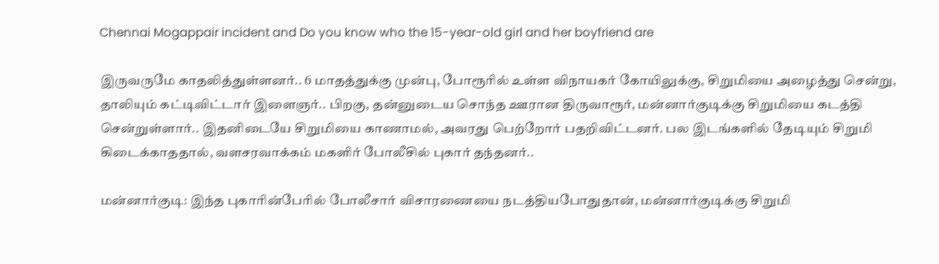Chennai Mogappair incident and Do you know who the 15-year-old girl and her boyfriend are

இருவருமே காதலித்துள்ளனர்.. 6 மாதத்துக்கு முன்பு, போரூரில் உள்ள விநாயகர் கோயிலுக்கு, சிறுமியை அழைத்து சென்று, தாலியும் கட்டிவிட்டார் இளைஞர்.. பிறகு, தன்னுடைய சொந்த ஊரான திருவாரூர், மன்னார்குடிக்கு சிறுமியை கடத்தி சென்றுள்ளார்.. இதனிடையே சிறுமியை காணாமல், அவரது பெற்றோர் பதறிவிட்டனர். பல இடங்களில் தேடியும் சிறுமி கிடைக்காததால், வளசரவாக்கம் மகளிர் போலீசில் புகார் தந்தனர்..

மன்னார்குடி: இந்த புகாரின்பேரில் போலீசார் விசாரணையை நடத்தியபோதுதான், மன்னார்குடிக்கு சிறுமி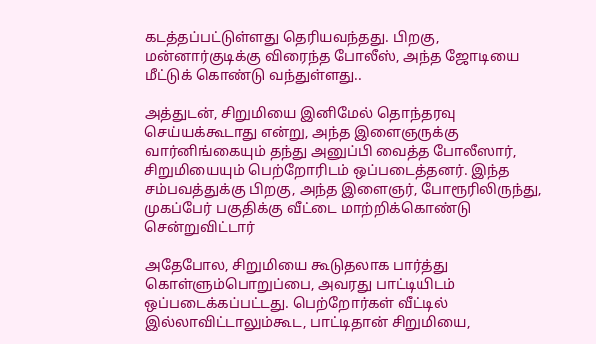கடத்தப்பட்டுள்ளது தெரியவந்தது. பிறகு, மன்னார்குடிக்கு விரைந்த போலீஸ், அந்த ஜோடியை மீட்டுக் கொண்டு வந்துள்ளது..

அத்துடன், சிறுமியை இனிமேல் தொந்தரவு செய்யக்கூடாது என்று, அந்த இளைஞருக்கு வார்னிங்கையும் தந்து அனுப்பி வைத்த போலீஸார், சிறுமியையும் பெற்றோரிடம் ஒப்படைத்தனர். இந்த சம்பவத்துக்கு பிறகு, அந்த இளைஞர், போரூரிலிருந்து, முகப்பேர் பகுதிக்கு வீட்டை மாற்றிக்கொண்டு சென்றுவிட்டார்

அதேபோல, சிறுமியை கூடுதலாக பார்த்து கொள்ளும்பொறுப்பை, அவரது பாட்டியிடம் ஒப்படைக்கப்பட்டது. பெற்றோர்கள் வீட்டில் இல்லாவிட்டாலும்கூட, பாட்டிதான் சிறுமியை,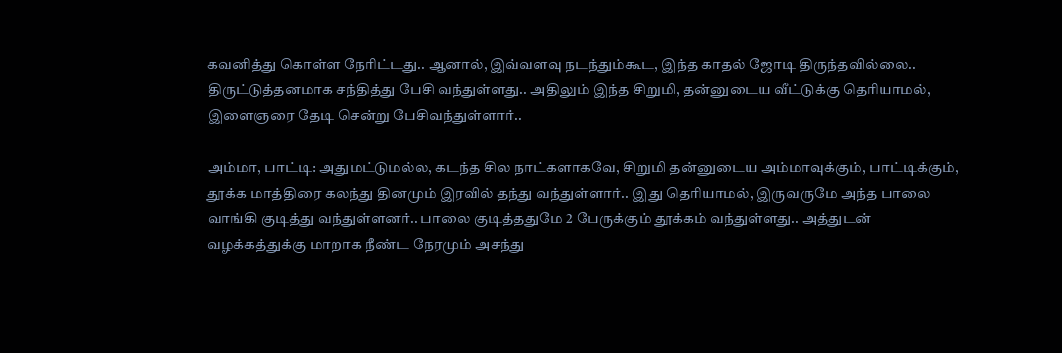கவனித்து கொள்ள நேரிட்டது.. ஆனால், இவ்வளவு நடந்தும்கூட, இந்த காதல் ஜோடி திருந்தவில்லை.. திருட்டுத்தனமாக சந்தித்து பேசி வந்துள்ளது.. அதிலும் இந்த சிறுமி, தன்னுடைய வீட்டுக்கு தெரியாமல், இளைஞரை தேடி சென்று பேசிவந்துள்ளார்..

அம்மா, பாட்டி: அதுமட்டுமல்ல, கடந்த சில நாட்களாகவே, சிறுமி தன்னுடைய அம்மாவுக்கும், பாட்டிக்கும், தூக்க மாத்திரை கலந்து தினமும் இரவில் தந்து வந்துள்ளார்.. இது தெரியாமல், இருவருமே அந்த பாலை வாங்கி குடித்து வந்துள்ளனர்.. பாலை குடித்ததுமே 2 பேருக்கும் தூக்கம் வந்துள்ளது.. அத்துடன் வழக்கத்துக்கு மாறாக நீண்ட நேரமும் அசந்து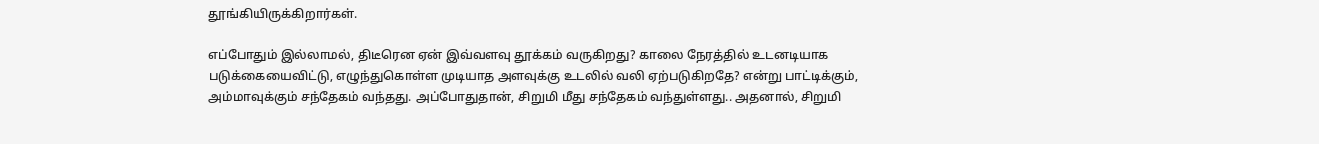தூங்கியிருக்கிறார்கள்.

எப்போதும் இல்லாமல், திடீரென ஏன் இவ்வளவு தூக்கம் வருகிறது? காலை நேரத்தில் உடனடியாக படுக்கையைவிட்டு, எழுந்துகொள்ள முடியாத அளவுக்கு உடலில் வலி ஏற்படுகிறதே? என்று பாட்டிக்கும், அம்மாவுக்கும் சந்தேகம் வந்தது. அப்போதுதான், சிறுமி மீது சந்தேகம் வந்துள்ளது.. அதனால், சிறுமி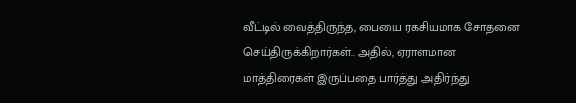வீட்டில் வைத்திருந்த, பையை ரகசியமாக சோதனை செய்திருக்கிறார்கள்.. அதில், ஏராளமான மாத்திரைகள் இருப்பதை பார்த்து அதிர்ந்து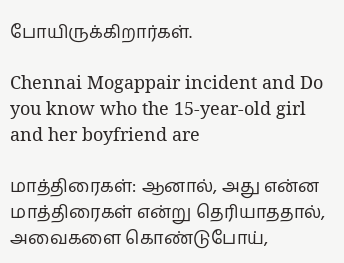போயிருக்கிறார்கள்.

Chennai Mogappair incident and Do you know who the 15-year-old girl and her boyfriend are

மாத்திரைகள்: ஆனால், அது என்ன மாத்திரைகள் என்று தெரியாததால், அவைகளை கொண்டுபோய்,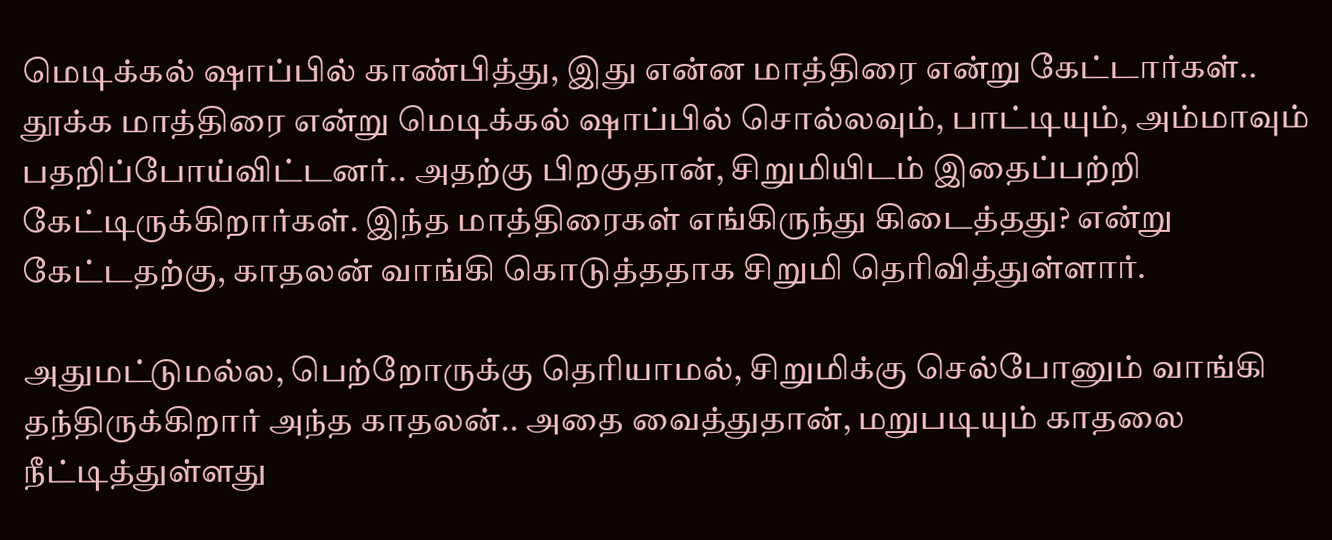மெடிக்கல் ஷாப்பில் காண்பித்து, இது என்ன மாத்திரை என்று கேட்டார்கள்.. தூக்க மாத்திரை என்று மெடிக்கல் ஷாப்பில் சொல்லவும், பாட்டியும், அம்மாவும் பதறிப்போய்விட்டனர்.. அதற்கு பிறகுதான், சிறுமியிடம் இதைப்பற்றி கேட்டிருக்கிறார்கள். இந்த மாத்திரைகள் எங்கிருந்து கிடைத்தது? என்று கேட்டதற்கு, காதலன் வாங்கி கொடுத்ததாக சிறுமி தெரிவித்துள்ளார்.

அதுமட்டுமல்ல, பெற்றோருக்கு தெரியாமல், சிறுமிக்கு செல்போனும் வாங்கி தந்திருக்கிறார் அந்த காதலன்.. அதை வைத்துதான், மறுபடியும் காதலை நீட்டித்துள்ளது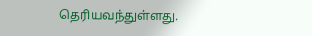தெரியவந்துள்ளது.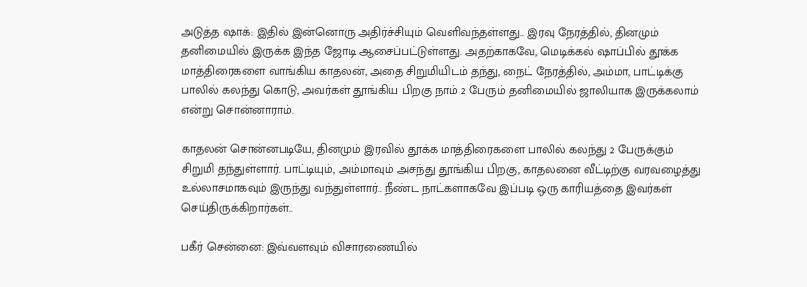அடுத்த ஷாக்: இதில் இன்னொரு அதிர்ச்சியும் வெளிவந்தள்ளது.. இரவு நேரத்தில், தினமும் தனிமையில் இருக்க இந்த ஜோடி ஆசைப்பட்டுள்ளது. அதற்காகவே, மெடிக்கல் ஷாப்பில் தூக்க மாத்திரைகளை வாங்கிய காதலன், அதை சிறுமியிடம் தந்து, நைட் நேரத்தில், அம்மா, பாட்டிக்கு பாலில் கலந்து கொடு, அவர்கள் தூங்கிய பிறகு நாம் 2 பேரும் தனிமையில் ஜாலியாக இருக்கலாம் என்று சொன்னாராம்.

காதலன் சொன்னபடியே, தினமும் இரவில் தூக்க மாத்திரைகளை பாலில் கலந்து 2 பேருக்கும் சிறுமி தந்துள்ளார். பாட்டியும், அம்மாவும் அசந்து தூங்கிய பிறகு, காதலனை வீட்டிற்கு வரவழைத்து உல்லாசமாகவும் இருந்து வந்துள்ளார்.. நீண்ட நாட்களாகவே இப்படி ஒரு காரியத்தை இவர்கள் செய்திருக்கிறார்கள்..

பகீர் சென்னை: இவ்வளவும் விசாரணையில்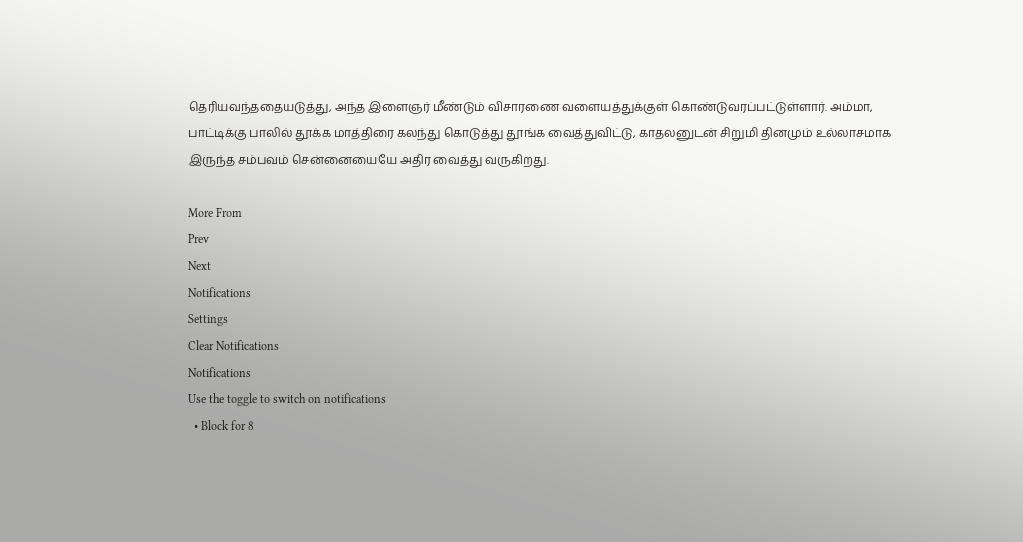தெரியவந்ததையடுத்து, அந்த இளைஞர் மீண்டும் விசாரணை வளையத்துக்குள் கொண்டுவரப்பட்டுள்ளார். அம்மா, பாட்டிக்கு பாலில் தூக்க மாத்திரை கலந்து கொடுத்து தூங்க வைத்துவிட்டு, காதலனுடன் சிறுமி தினமும் உல்லாசமாக இருந்த சம்பவம் சென்னையையே அதிர வைத்து வருகிறது.

More From
Prev
Next
Notifications
Settings
Clear Notifications
Notifications
Use the toggle to switch on notifications
  • Block for 8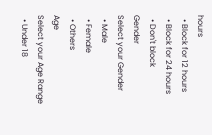hours
  • Block for 12 hours
  • Block for 24 hours
  • Don't block
Gender
Select your Gender
  • Male
  • Female
  • Others
Age
Select your Age Range
  • Under 18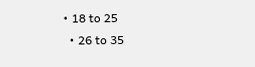• 18 to 25
  • 26 to 35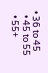• 36 to 45
  • 45 to 55
  • 55+